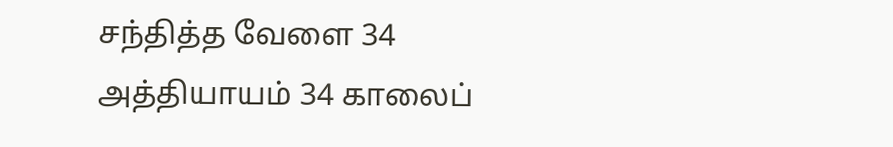சந்தித்த வேளை 34
அத்தியாயம் 34 காலைப்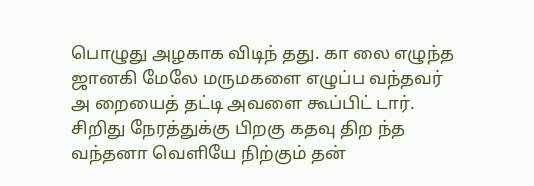பொழுது அழகாக விடிந் தது. கா லை எழுந்த ஜானகி மேலே மருமகளை எழுப்ப வந்தவர் அ றையைத் தட்டி அவளை கூப்பிட் டார். சிறிது நேரத்துக்கு பிறகு கதவு திற ந்த வந்தனா வெளியே நிற்கும் தன்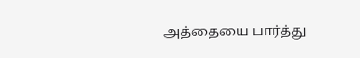அத்தையை பார்த்து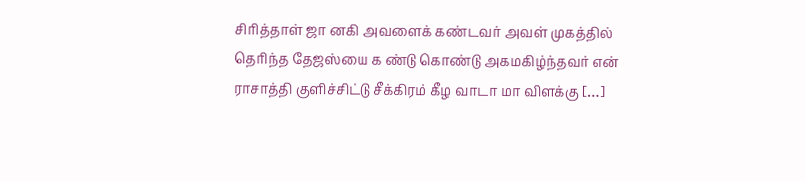சிரித்தாள் ஜா னகி அவளைக் கண்டவர் அவள் முகத்தில் தெரிந்த தேஜஸ்யை க ண்டு கொண்டு அகமகிழ்ந்தவர் என் ராசாத்தி குளிச்சிட்டு சீக்கிரம் கீழ வாடா மா விளக்கு […]